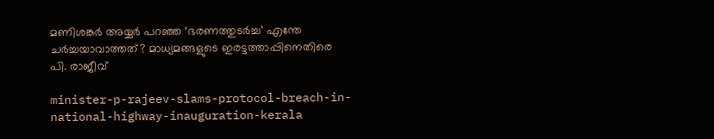മണിശങ്കർ അയ്യർ പറഞ്ഞ ‘ഭരണത്തുടർച്ച’ എന്തേ ചർച്ചയാവാത്തത്? മാധ്യമങ്ങളുടെ ഇരട്ടത്താപ്പിനെതിരെ പി. രാജീവ്

minister-p-rajeev-slams-protocol-breach-in-national-highway-inauguration-kerala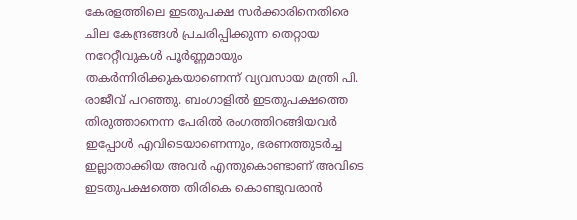കേരളത്തിലെ ഇടതുപക്ഷ സർക്കാരിനെതിരെ ചില കേന്ദ്രങ്ങൾ പ്രചരിപ്പിക്കുന്ന തെറ്റായ നറേറ്റീവുകൾ പൂർണ്ണമായും തകർന്നിരിക്കുകയാണെന്ന് വ്യവസായ മന്ത്രി പി. രാജീവ് പറഞ്ഞു. ബംഗാളിൽ ഇടതുപക്ഷത്തെ തിരുത്താനെന്ന പേരിൽ രംഗത്തിറങ്ങിയവർ ഇപ്പോൾ എവിടെയാണെന്നും, ഭരണത്തുടർച്ച ഇല്ലാതാക്കിയ അവർ എന്തുകൊണ്ടാണ് അവിടെ ഇടതുപക്ഷത്തെ തിരികെ കൊണ്ടുവരാൻ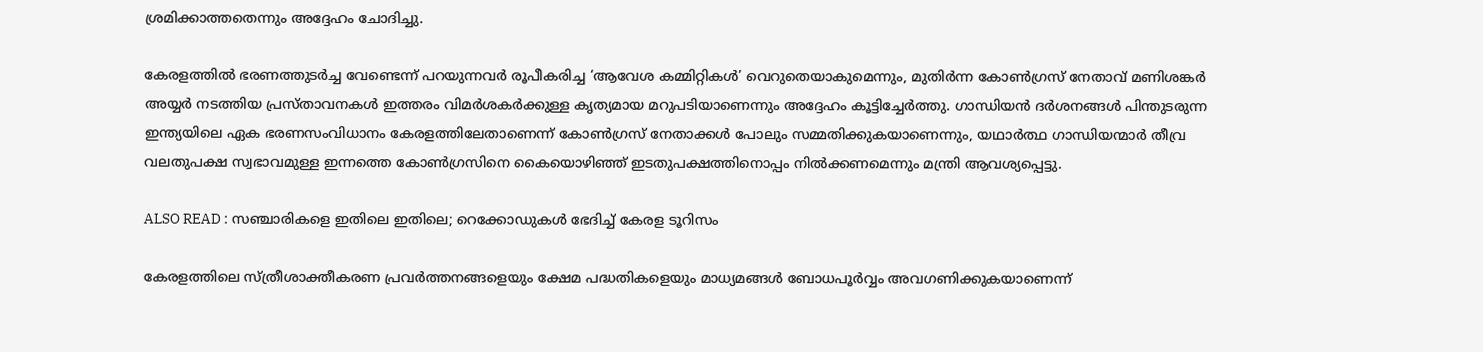ശ്രമിക്കാത്തതെന്നും അദ്ദേഹം ചോദിച്ചു.

കേരളത്തിൽ ഭരണത്തുടർച്ച വേണ്ടെന്ന് പറയുന്നവർ രൂപീകരിച്ച ‘ആവേശ കമ്മിറ്റികൾ’ വെറുതെയാകുമെന്നും, മുതിർന്ന കോൺഗ്രസ് നേതാവ് മണിശങ്കർ അയ്യർ നടത്തിയ പ്രസ്താവനകൾ ഇത്തരം വിമർശകർക്കുള്ള കൃത്യമായ മറുപടിയാണെന്നും അദ്ദേഹം കൂട്ടിച്ചേർത്തു. ഗാന്ധിയൻ ദർശനങ്ങൾ പിന്തുടരുന്ന ഇന്ത്യയിലെ ഏക ഭരണസംവിധാനം കേരളത്തിലേതാണെന്ന് കോൺഗ്രസ് നേതാക്കൾ പോലും സമ്മതിക്കുകയാണെന്നും, യഥാർത്ഥ ഗാന്ധിയന്മാർ തീവ്ര വലതുപക്ഷ സ്വഭാവമുള്ള ഇന്നത്തെ കോൺഗ്രസിനെ കൈയൊഴിഞ്ഞ് ഇടതുപക്ഷത്തിനൊപ്പം നിൽക്കണമെന്നും മന്ത്രി ആവശ്യപ്പെട്ടു.

ALSO READ : സഞ്ചാരികളെ ഇതിലെ ഇതിലെ; റെക്കോഡുകൾ ഭേദിച്ച് കേരള ടൂറിസം

കേരളത്തിലെ സ്ത്രീശാക്തീകരണ പ്രവർത്തനങ്ങളെയും ക്ഷേമ പദ്ധതികളെയും മാധ്യമങ്ങൾ ബോധപൂർവ്വം അവഗണിക്കുകയാണെന്ന്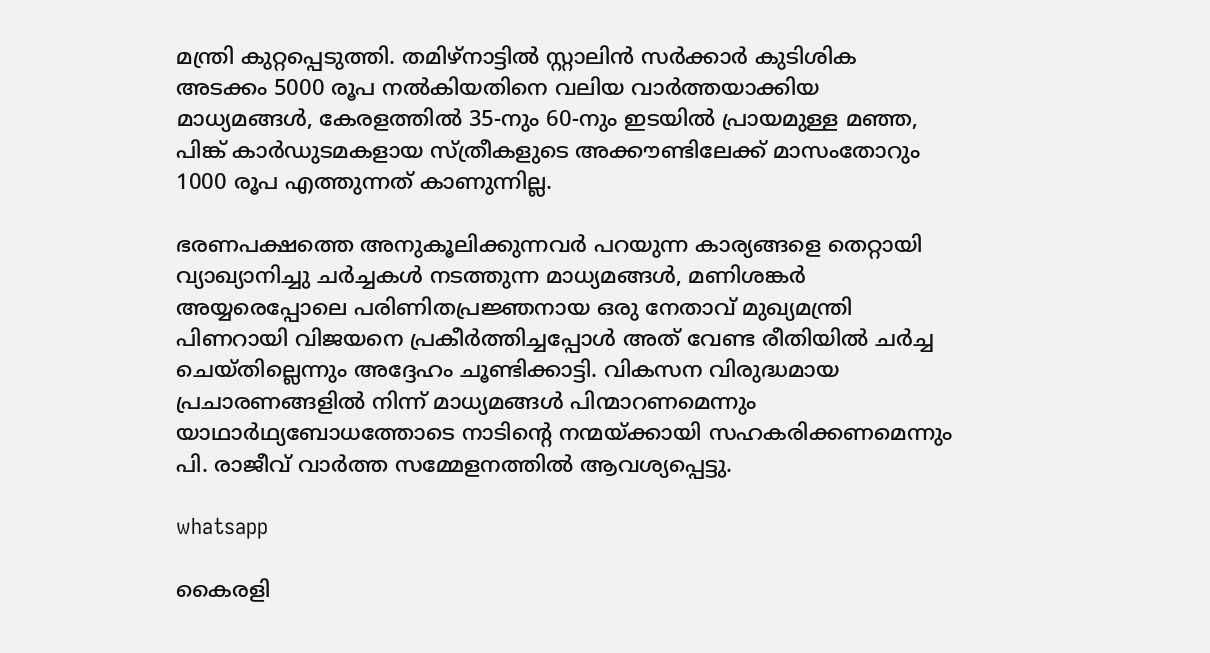മന്ത്രി കുറ്റപ്പെടുത്തി. തമിഴ്‌നാട്ടിൽ സ്റ്റാലിൻ സർക്കാർ കുടിശിക അടക്കം 5000 രൂപ നൽകിയതിനെ വലിയ വാർത്തയാക്കിയ മാധ്യമങ്ങൾ, കേരളത്തിൽ 35-നും 60-നും ഇടയിൽ പ്രായമുള്ള മഞ്ഞ, പിങ്ക് കാർഡുടമകളായ സ്ത്രീകളുടെ അക്കൗണ്ടിലേക്ക് മാസംതോറും 1000 രൂപ എത്തുന്നത് കാണുന്നില്ല.

ഭരണപക്ഷത്തെ അനുകൂലിക്കുന്നവർ പറയുന്ന കാര്യങ്ങളെ തെറ്റായി വ്യാഖ്യാനിച്ചു ചർച്ചകൾ നടത്തുന്ന മാധ്യമങ്ങൾ, മണിശങ്കർ അയ്യരെപ്പോലെ പരിണിതപ്രജ്ഞനായ ഒരു നേതാവ് മുഖ്യമന്ത്രി പിണറായി വിജയനെ പ്രകീർത്തിച്ചപ്പോൾ അത് വേണ്ട രീതിയിൽ ചർച്ച ചെയ്തില്ലെന്നും അദ്ദേഹം ചൂണ്ടിക്കാട്ടി. വികസന വിരുദ്ധമായ പ്രചാരണങ്ങളിൽ നിന്ന് മാധ്യമങ്ങൾ പിന്മാറണമെന്നും യാഥാർഥ്യബോധത്തോടെ നാടിന്റെ നന്മയ്ക്കായി സഹകരിക്കണമെന്നും പി. രാജീവ് വാർത്ത സമ്മേളനത്തിൽ ആവശ്യപ്പെട്ടു.

whatsapp

കൈരളി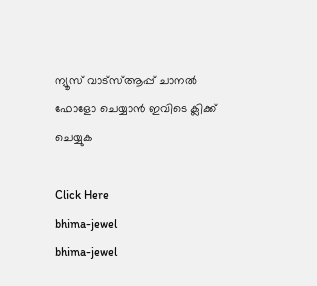ന്യൂസ് വാട്‌സ്ആപ്പ് ചാനല്‍ ഫോളോ ചെയ്യാന്‍ ഇവിടെ ക്ലിക്ക് ചെയ്യുക

Click Here
bhima-jewel
bhima-jewel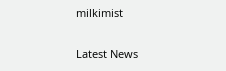milkimist

Latest News